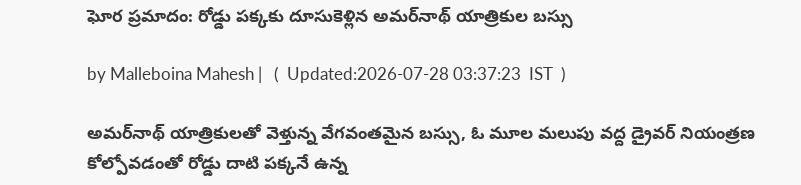ఘోర ప్రమాదం: రోడ్డు పక్కకు దూసుకెళ్లిన అమర్‌నాథ్ యాత్రికుల బస్సు

by Malleboina Mahesh |   (  Updated:2026-07-28 03:37:23  IST  )

అమర్‌నాథ్ యాత్రికులతో వెళ్తున్న వేగవంతమైన బస్సు, ఓ మూల మలుపు వద్ద డ్రైవర్ నియంత్రణ కోల్పోవడంతో రోడ్డు దాటి పక్కనే ఉన్న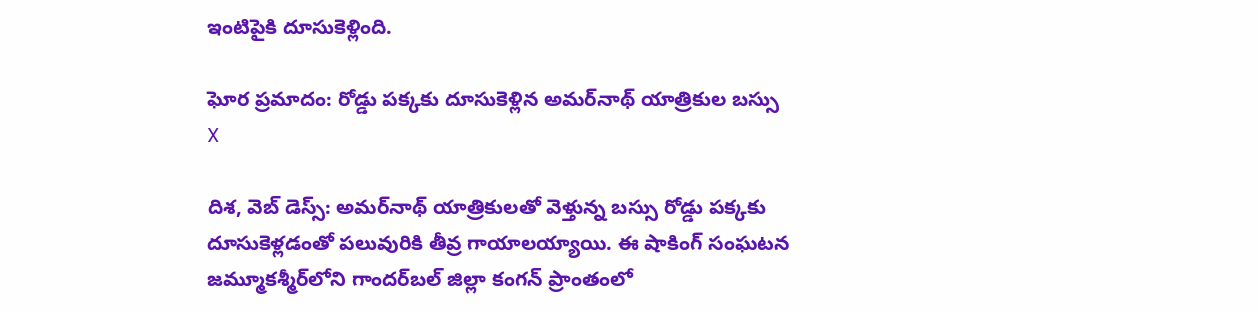ఇంటిపైకి దూసుకెళ్లింది.

ఘోర ప్రమాదం: రోడ్డు పక్కకు దూసుకెళ్లిన అమర్‌నాథ్ యాత్రికుల బస్సు
X

దిశ, వెబ్ డెస్స్: అమర్‌నాథ్ యాత్రికులతో వెళ్తున్న బస్సు రోడ్డు పక్కకు దూసుకెళ్లడంతో పలువురికి తీవ్ర గాయాలయ్యాయి. ఈ షాకింగ్ సంఘటన జమ్మూకశ్మీర్‌లోని గాందర్‌బల్ జిల్లా కంగన్ ప్రాంతంలో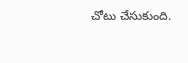చోటు చేసుకుంది.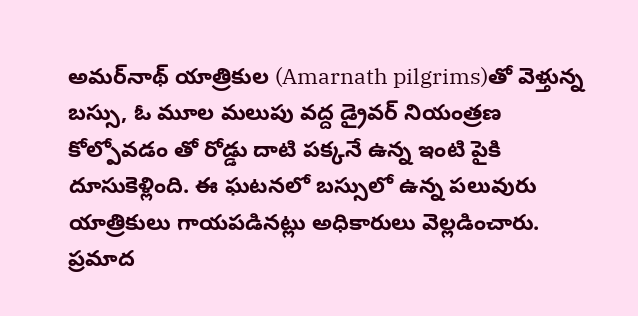అమర్‌నాథ్ యాత్రికుల (Amarnath pilgrims)తో వెళ్తున్న బస్సు, ఓ మూల మలుపు వద్ద డ్రైవర్ నియంత్రణ కోల్పోవడం తో రోడ్డు దాటి పక్కనే ఉన్న ఇంటి పైకి దూసుకెళ్లింది. ఈ ఘటనలో బస్సులో ఉన్న పలువురు యాత్రికులు గాయపడినట్లు అధికారులు వెల్లడించారు. ప్రమాద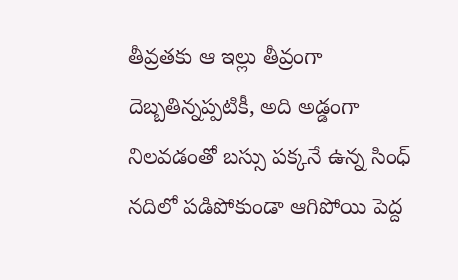తీవ్రతకు ఆ ఇల్లు తీవ్రంగా దెబ్బతిన్నప్పటికీ, అది అడ్డంగా నిలవడంతో బస్సు పక్కనే ఉన్న సింధ్ నదిలో పడిపోకుండా ఆగిపోయి పెద్ద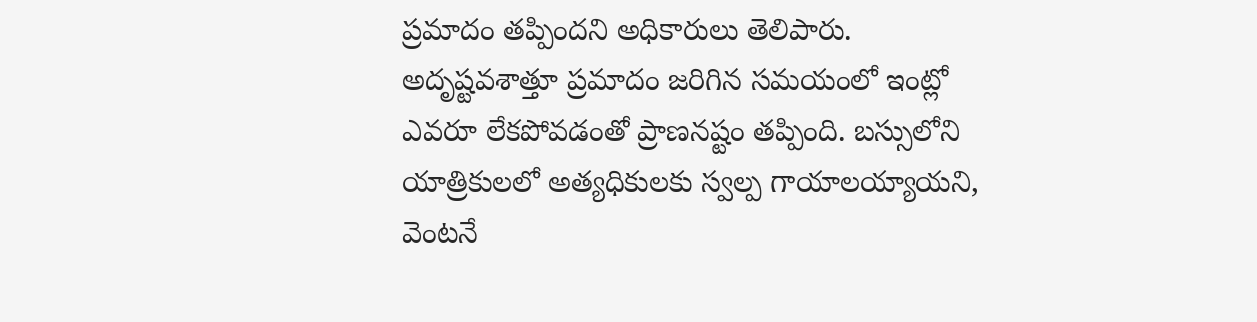ప్రమాదం తప్పిందని అధికారులు తెలిపారు. అదృష్టవశాత్తూ ప్రమాదం జరిగిన సమయంలో ఇంట్లో ఎవరూ లేకపోవడంతో ప్రాణనష్టం తప్పింది. బస్సులోని యాత్రికులలో అత్యధికులకు స్వల్ప గాయాలయ్యాయని, వెంటనే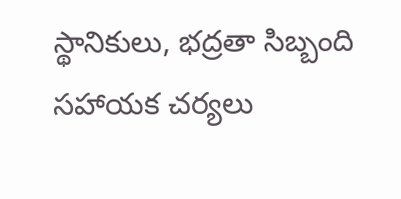స్థానికులు, భద్రతా సిబ్బంది సహాయక చర్యలు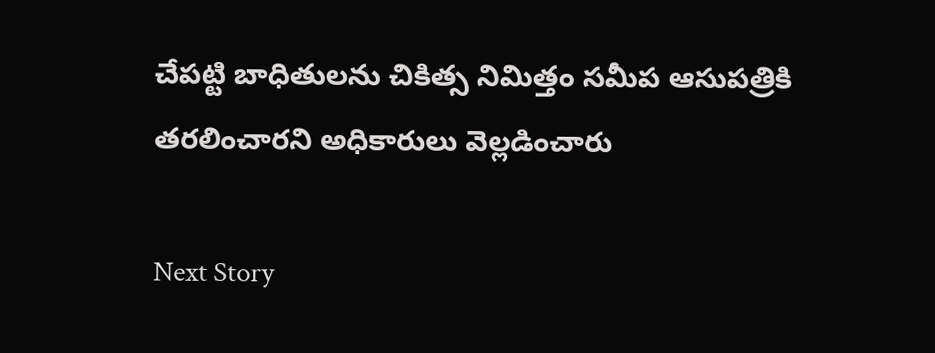చేపట్టి బాధితులను చికిత్స నిమిత్తం సమీప ఆసుపత్రికి తరలించారని అధికారులు వెల్లడించారు

Next Story